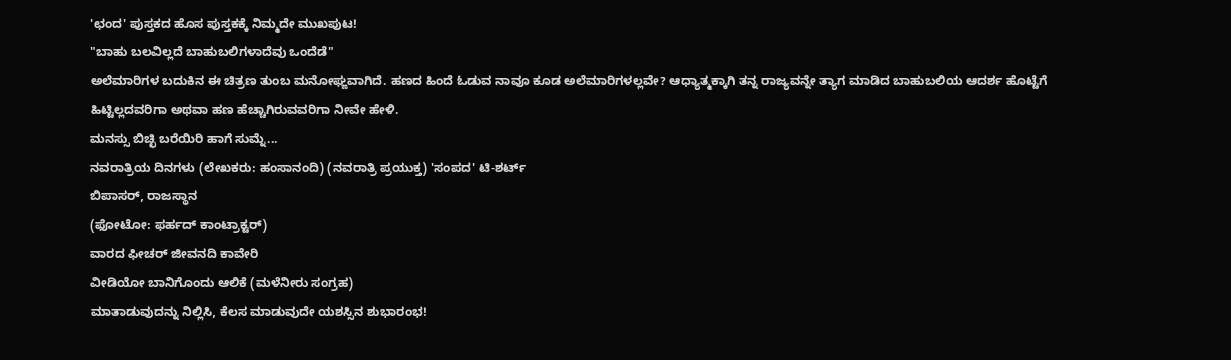'ಛಂದ' ಪುಸ್ತಕದ ಹೊಸ ಪುಸ್ತಕಕ್ಕೆ ನಿಮ್ಮದೇ ಮುಖಪುಟ!
"ಬಾಹು ಬಲವಿಲ್ಲದೆ ಬಾಹುಬಲಿಗಳಾದೆವು ಒಂದೆಡೆ"
ಅಲೆಮಾರಿಗಳ ಬದುಕಿನ ಈ ಚಿತ್ರಣ ತುಂಬ ಮನೋಘ್ಙವಾಗಿದೆ. ಹಣದ ಹಿಂದೆ ಓಡುವ ನಾವೂ ಕೂಡ ಅಲೆಮಾರಿಗಳಲ್ಲವೇ? ಆಧ್ಯಾತ್ಮಕ್ಕಾಗಿ ತನ್ನ ರಾಜ್ಯವನ್ನೇ ತ್ಯಾಗ ಮಾಡಿದ ಬಾಹುಬಲಿಯ ಆದರ್ಶ ಹೊಟ್ಟೆಗೆ ಹಿಟ್ಟಿಲ್ಲದವರಿಗಾ ಅಥವಾ ಹಣ ಹೆಚ್ಚಾಗಿರುವವರಿಗಾ ನೀವೇ ಹೇಳಿ.
ಮನಸ್ಸು ಬಿಚ್ಛಿ ಬರೆಯಿರಿ ಹಾಗೆ ಸುಮ್ನೆ...
ನವರಾತ್ರಿಯ ದಿನಗಳು (ಲೇಖಕರು: ಹಂಸಾನಂದಿ) (ನವರಾತ್ರಿ ಪ್ರಯುಕ್ತ) 'ಸಂಪದ' ಟಿ-ಶರ್ಟ್
ಬಿಪಾಸರ್, ರಾಜಸ್ಥಾನ
(ಫೋಟೋ: ಫರ್ಹದ್ ಕಾಂಟ್ರಾಕ್ಟರ್)
ವಾರದ ಫೀಚರ್ ಜೀವನದಿ ಕಾವೇರಿ
ವೀಡಿಯೋ ಬಾನಿಗೊಂದು ಆಲಿಕೆ (ಮಳೆನೀರು ಸಂಗ್ರಹ)
ಮಾತಾಡುವುದನ್ನು ನಿಲ್ಲಿಸಿ, ಕೆಲಸ ಮಾಡುವುದೇ ಯಶಸ್ಸಿನ ಶುಭಾರಂಭ!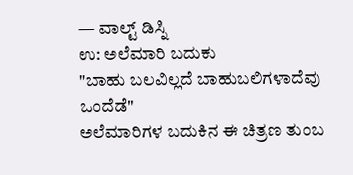— ವಾಲ್ಟ್ ಡಿಸ್ನಿ
ಉ: ಅಲೆಮಾರಿ ಬದುಕು
"ಬಾಹು ಬಲವಿಲ್ಲದೆ ಬಾಹುಬಲಿಗಳಾದೆವು ಒಂದೆಡೆ"
ಅಲೆಮಾರಿಗಳ ಬದುಕಿನ ಈ ಚಿತ್ರಣ ತುಂಬ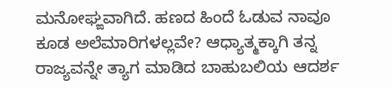ಮನೋಘ್ಙವಾಗಿದೆ. ಹಣದ ಹಿಂದೆ ಓಡುವ ನಾವೂ ಕೂಡ ಅಲೆಮಾರಿಗಳಲ್ಲವೇ? ಆಧ್ಯಾತ್ಮಕ್ಕಾಗಿ ತನ್ನ ರಾಜ್ಯವನ್ನೇ ತ್ಯಾಗ ಮಾಡಿದ ಬಾಹುಬಲಿಯ ಆದರ್ಶ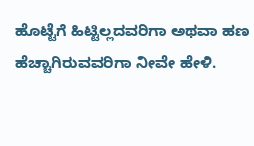ಹೊಟ್ಟೆಗೆ ಹಿಟ್ಟಿಲ್ಲದವರಿಗಾ ಅಥವಾ ಹಣ ಹೆಚ್ಚಾಗಿರುವವರಿಗಾ ನೀವೇ ಹೇಳಿ.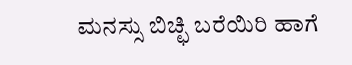ಮನಸ್ಸು ಬಿಚ್ಛಿ ಬರೆಯಿರಿ ಹಾಗೆ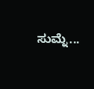ಸುಮ್ನೆ...